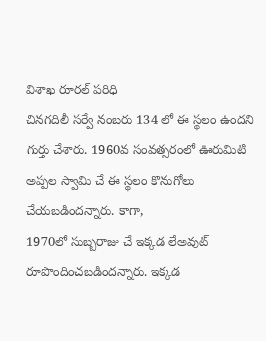విశాఖ రూరల్ పరిధి
చినగదిలీ సర్వే నంబరు 134 లో ఈ స్థలం ఉందని గుర్తు చేశారు. 1960వ సంవత్సరంలో ఊరుమిటి అప్పల స్వామి చే ఈ స్థలం కొనుగోలు చేయబడిందన్నారు. కాగా,
1970లో సుబ్బరాజు చే ఇక్కడ లేఅవుట్ రూపొందించబడిందన్నారు. ఇక్కడ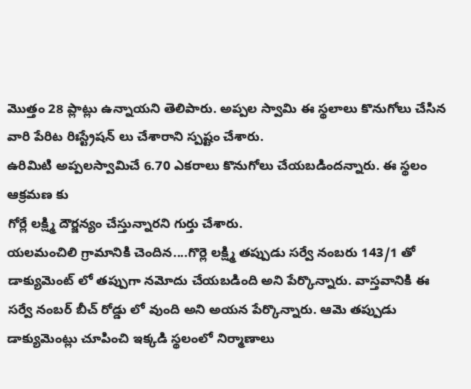మొత్తం 28 ప్లాట్లు ఉన్నాయని తెలిపారు. అప్పల స్వామి ఈ స్థలాలు కొనుగోలు చేసిన వారి పేరిట రిఃస్ట్రేషన్ లు చేశారాని స్పష్టం చేశారు.
ఉరిమిటి అప్పలస్వామిచే 6.70 ఎకరాలు కొనుగోలు చేయబడిందన్నారు. ఈ స్థలం ఆక్రమణ కు
గోర్లే లక్ష్మి దౌర్జన్యం చేస్తున్నారని గుర్తు చేశారు.
యలమంచిలి గ్రామానికి చెందిన....గొర్లె లక్ష్మి తప్పుడు సర్వే నంబరు 143/1 తో డాక్యుమెంట్ లో తప్పుగా నమోదు చేయబడింది అని పేర్కొన్నారు. వాస్తవానికి ఈ సర్వే నంబర్ బీచ్ రోడ్డు లో వుంది అని అయన పేర్కొన్నారు. ఆమె తప్పుడు డాక్యుమెంట్లు చూపించి ఇక్కడి స్థలంలో నిర్మాణాలు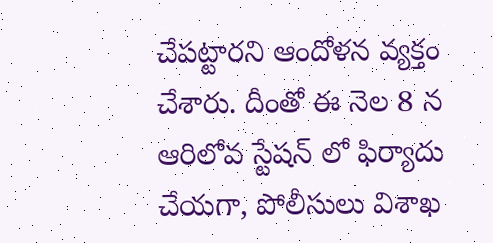చేపట్టారని ఆందోళన వ్యక్తం చేశారు. దీంతో ఈ నెల 8 న ఆరిలోవ స్టేషన్ లో ఫిర్యాదు చేయగా, పోలీసులు విశాఖ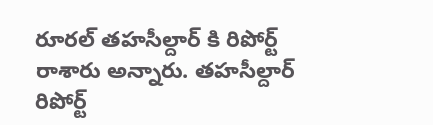రూరల్ తహసీల్దార్ కి రిపోర్ట్ రాశారు అన్నారు. తహసీల్దార్ రిపోర్ట్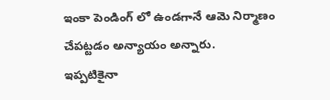ఇంకా పెండింగ్ లో ఉండగానే ఆమె నిర్మాణం చేపట్టడం అన్యాయం అన్నారు.
ఇప్పటికైనా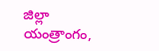జిల్లా యంత్రాంగం,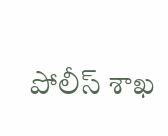పోలీస్ శాఖ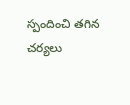స్పందించి తగిన చర్యలు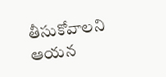తీసుకోవాలని ఆయన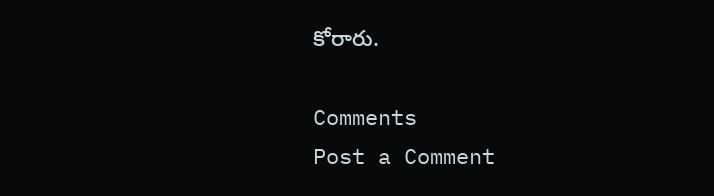కోరారు.

Comments
Post a Comment